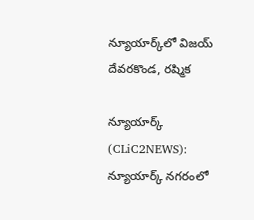న్యూయార్క్‌లో విజ‌య్ దేవ‌ర‌కొండ‌, ర‌ష్మిక

న్యూయార్క్ (CLiC2NEWS): న్యూయార్క్ న‌గ‌రంలో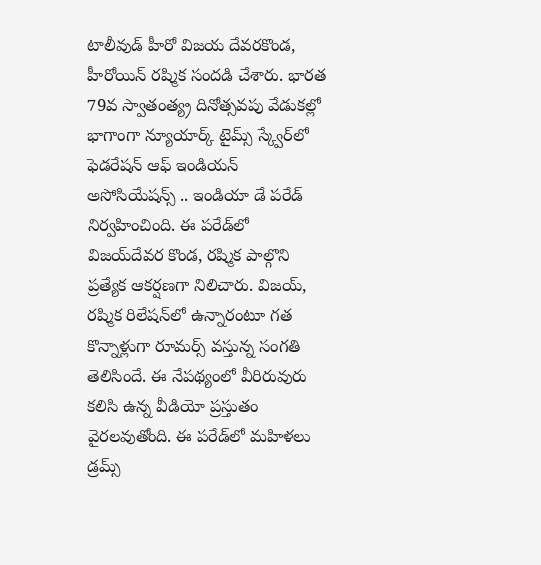టాలీవుడ్ హీరో విజ‌య దేవ‌రకొండ‌, హీరోయిన్ ర‌ష్మిక సంద‌డి చేశారు. భార‌త 79వ స్వాతంత్య్ర దినోత్స‌వపు వేడుక‌ల్లో భాగాంగా న్యూయార్క్ టైమ్స్ స్క్వేర్‌లో ఫెడ‌రేష‌న్ ఆఫ్ ఇండియ‌న్ అసోసియేష‌న్స్ .. ఇండియా డే ప‌రేడ్ నిర్వ‌హించింది. ఈ ప‌రేడ్‌లో విజ‌య్‌దేవ‌ర కొండ‌, ర‌ష్మిక పాల్గొని ప్ర‌త్యేక ఆక‌ర్ష‌ణ‌గా నిలిచారు. విజ‌య్‌, ర‌ష్మిక రిలేష‌న్‌లో ఉన్నారంటూ గ‌త కొన్నాళ్లుగా రూమ‌ర్స్ వ‌స్తున్న సంగ‌తి తెలిసిందే. ఈ నేప‌థ్యంలో వీరిరువురు క‌లిసి ఉన్న వీడియో ప్ర‌స్తుతం వైర‌ల‌వుతోంది. ఈ ప‌రేడ్‌లో మ‌హిళ‌లు డ్ర‌మ్స్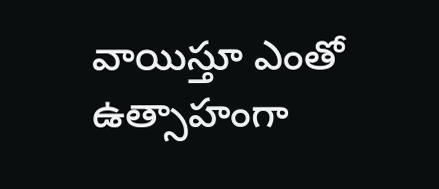వాయిస్తూ ఎంతో ఉత్సాహంగా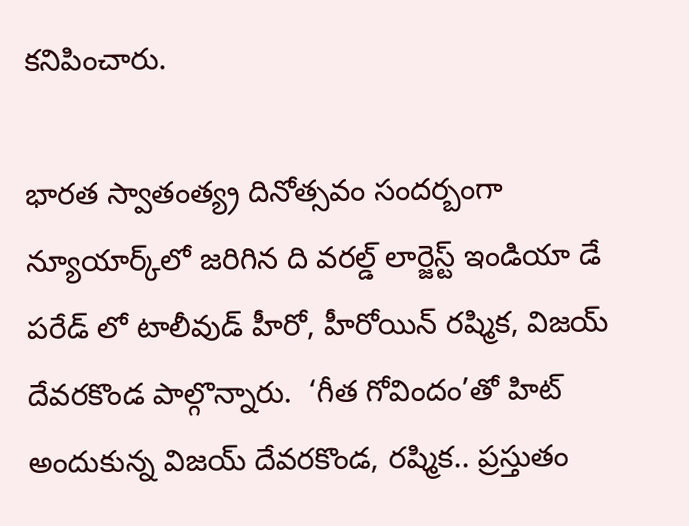క‌నిపించారు.

భార‌త స్వాతంత్య్ర దినోత్స‌వం సంద‌ర్బంగా న్యూయార్క్‌లో జరిగిన ది వ‌ర‌ల్డ్ లార్జెస్ట్ ఇండియా డే ప‌రేడ్ లో టాలీవుడ్ హీరో, హీరోయిన్‌ ర‌ష్మిక‌, విజ‌య్ దేవ‌ర‌కొండ పాల్గొన్నారు.  ‘గీత గోవిందం’తో హిట్ అందుకున్న విజ‌య్ దేవ‌ర‌కొండ‌, ర‌ష్మిక.. ప్ర‌స్తుతం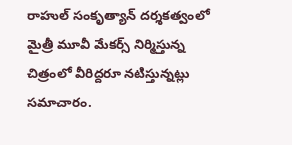రాహుల్ సంకృత్యాన్ ద‌ర్శ‌క‌త్వంలో మైత్రీ మూవీ మేక‌ర్స్ నిర్మిస్తున్న చిత్రంలో వీరిద్ద‌రూ న‌టిస్తున్న‌ట్లు స‌మాచారం.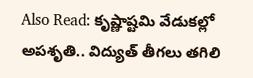Also Read: కృష్ణాష్ట‌మి వేడుక‌ల్లో అప‌శృతి.. విద్యుత్ తీగ‌లు త‌గిలి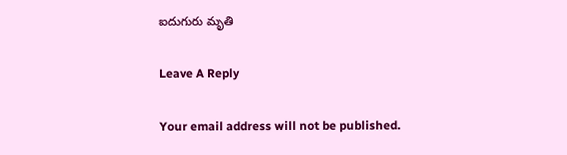ఐదుగురు మృతి

Leave A Reply

Your email address will not be published.